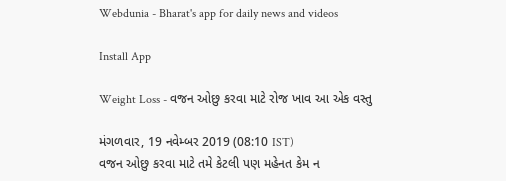Webdunia - Bharat's app for daily news and videos

Install App

Weight Loss - વજન ઓછુ કરવા માટે રોજ ખાવ આ એક વસ્તુ

મંગળવાર, 19 નવેમ્બર 2019 (08:10 IST)
વજન ઓછુ કરવા માટે તમે કેટલી પણ મહેનત કેમ ન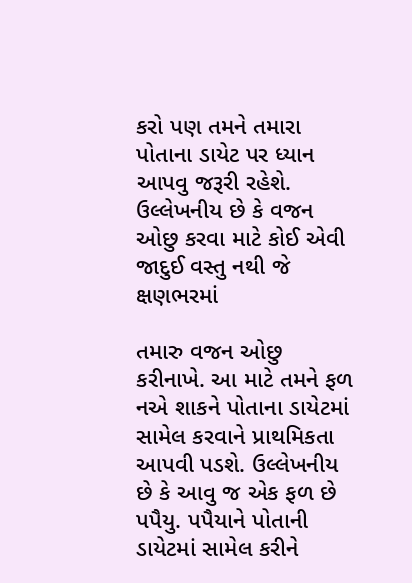કરો પણ તમને તમારા પોતાના ડાયેટ પર ધ્યાન આપવુ જરૂરી રહેશે.  ઉલ્લેખનીય છે કે વજન ઓછુ કરવા માટે કોઈ એવી જાદુઈ વસ્તુ નથી જે ક્ષણભરમાં

તમારુ વજન ઓછુ કરીનાખે. આ માટે તમને ફળ નએ શાકને પોતાના ડાયેટમાં સામેલ કરવાને પ્રાથમિકતા આપવી પડશે. ઉલ્લેખનીય છે કે આવુ જ એક ફળ છે પપૈયુ. પપૈયાને પોતાની ડાયેટમાં સામેલ કરીને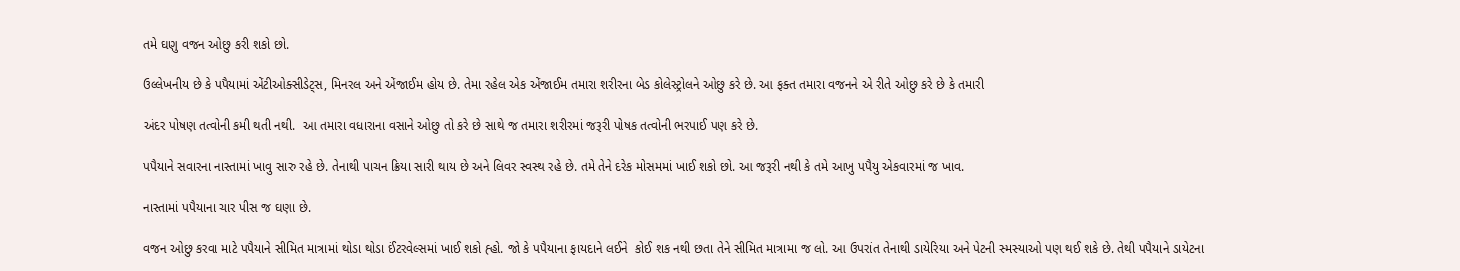તમે ઘણુ વજન ઓછુ કરી શકો છો.

ઉલ્લેખનીય છે કે પપૈયામાં એંટીઓક્સીડેટ્સ, મિનરલ અને એંજાઈમ હોય છે. તેમા રહેલ એક એંજાઈમ તમારા શરીરના બેડ કોલેસ્ટ્રોલને ઓછુ કરે છે. આ ફક્ત તમારા વજનને એ રીતે ઓછુ કરે છે કે તમારી

અંદર પોષણ તત્વોની કમી થતી નથી.  આ તમારા વધારાના વસાને ઓછુ તો કરે છે સાથે જ તમારા શરીરમાં જરૂરી પોષક તત્વોની ભરપાઈ પણ કરે છે.

પપૈયાને સવારના નાસ્તામાં ખાવુ સારુ રહે છે. તેનાથી પાચન ક્રિયા સારી થાય છે અને લિવર સ્વસ્થ રહે છે. તમે તેને દરેક મોસમમાં ખાઈ શકો છો. આ જરૂરી નથી કે તમે આખુ પપૈયુ એકવારમાં જ ખાવ.

નાસ્તામાં પપૈયાના ચાર પીસ જ ઘણા છે.

વજન ઓછુ કરવા માટે પપૈયાને સીમિત માત્રામાં થોડા થોડા ઈંટરવેલ્સમાં ખાઈ શકો હ્હો. જો કે પપૈયાના ફાયદાને લઈને  કોઈ શક નથી છતા તેને સીમિત માત્રામા જ લો. આ ઉપરાંત તેનાથી ડાયેરિયા અને પેટની સ્મસ્યાઓ પણ થઈ શકે છે. તેથી પપૈયાને ડાયેટના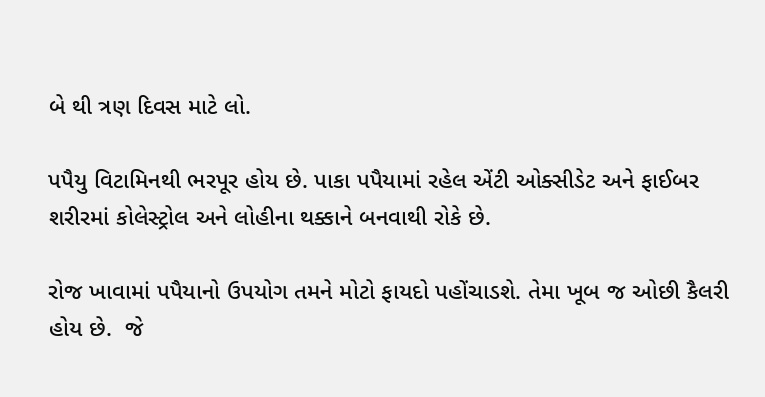બે થી ત્રણ દિવસ માટે લો.

પપૈયુ વિટામિનથી ભરપૂર હોય છે. પાકા પપૈયામાં રહેલ એંટી ઓક્સીડેટ અને ફાઈબર શરીરમાં કોલેસ્ટ્રોલ અને લોહીના થક્કાને બનવાથી રોકે છે.

રોજ ખાવામાં પપૈયાનો ઉપયોગ તમને મોટો ફાયદો પહોંચાડશે. તેમા ખૂબ જ ઓછી કૈલરી હોય છે.  જે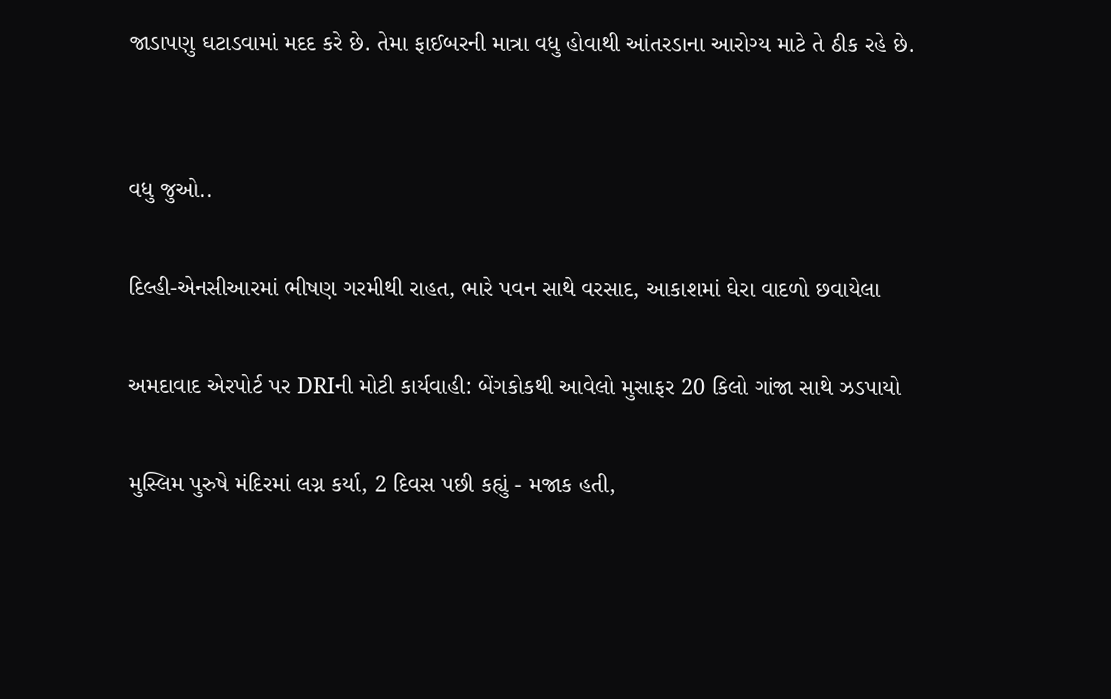જાડાપણુ ઘટાડવામાં મદદ કરે છે. તેમા ફાઈબરની માત્રા વધુ હોવાથી આંતરડાના આરોગ્ય માટે તે ઠીક રહે છે.


વધુ જુઓ..

દિલ્હી-એનસીઆરમાં ભીષણ ગરમીથી રાહત, ભારે પવન સાથે વરસાદ, આકાશમાં ઘેરા વાદળો છવાયેલા

અમદાવાદ એરપોર્ટ પર DRIની મોટી કાર્યવાહી: બેંગકોકથી આવેલો મુસાફર 20 કિલો ગાંજા સાથે ઝડપાયો

મુસ્લિમ પુરુષે મંદિરમાં લગ્ન કર્યા, 2 દિવસ પછી કહ્યું - મજાક હતી,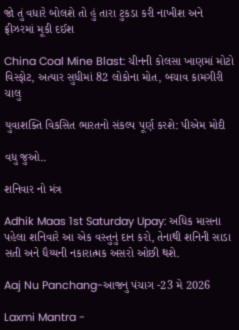જો તું વધારે બોલશે તો હું તારા ટુકડા કરી નાખીશ અને ફ્રીઝરમાં મૂકી દઈશ

China Coal Mine Blast: ચીનની કોલસા ખાણમાં મોટો વિસ્ફોટ, અત્યાર સુધીમાં 82 લોકોના મોત, બચાવ કામગીરી ચાલુ

યુવાશક્તિ વિકસિત ભારતનો સંકલ્પ પૂર્ણ કરશે: પીએમ મોદી

વધુ જુઓ..

શનિવાર નો મંત્ર

Adhik Maas 1st Saturday Upay: અધિક માસના પહેલા શનિવારે આ એક વસ્તુનું દાન કરો, તેનાથી શનિની સાડા સતી અને ધૈય્યની નકારાત્મક અસરો ઓછી થશે.

Aaj Nu Panchang-આજનુ પંચાગ -23 મે 2026

Laxmi Mantra -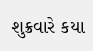શુક્રવારે કયા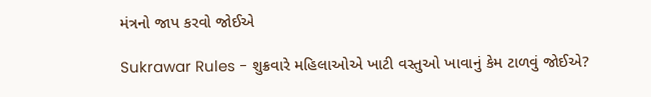મંત્રનો જાપ કરવો જોઈએ

Sukrawar Rules - શુક્રવારે મહિલાઓએ ખાટી વસ્તુઓ ખાવાનું કેમ ટાળવું જોઈએ?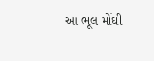આ ભૂલ મોંઘી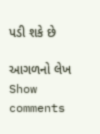પડી શકે છે

આગળનો લેખ
Show comments